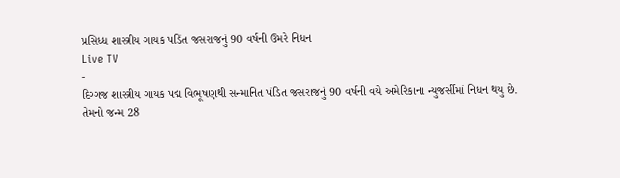પ્રસિધ્ધ શાસ્ત્રીય ગાયક પડિંત જસરાજનું 90 વર્ષની ઉમરે નિધન
Live TV
-
દિગ્ગજ શાસ્ત્રીય ગાયક પદ્મ વિભૂષણથી સન્માનિત પંડિત જસરાજનું 90 વર્ષની વયે અમેરિકાના ન્યુજર્સીમાં નિધન થયુ છે.
તેમનો જન્મ 28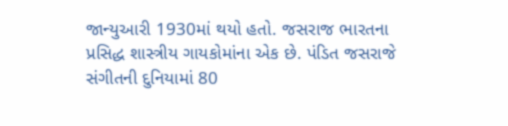જાન્યુઆરી 1930માં થયો હતો. જસરાજ ભારતના પ્રસિદ્ધ શાસ્ત્રીય ગાયકોમાંના એક છે. પંડિત જસરાજે સંગીતની દુનિયામાં 80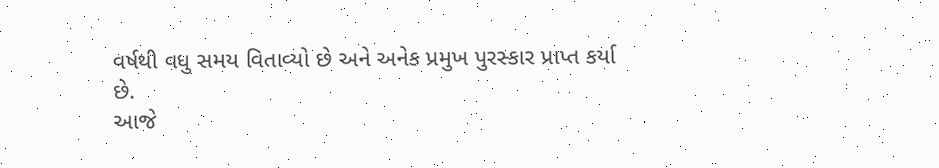વર્ષથી વધુ સમય વિતાવ્યો છે અને અનેક પ્રમુખ પુરસ્કાર પ્રાપ્ત કર્યા છે.
આજે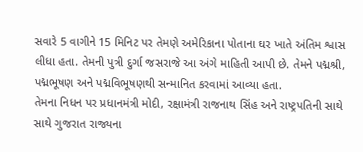સવારે 5 વાગીને 15 મિનિટ પર તેમણે અમેરિકાના પોતાના ઘર ખાતે અંતિમ શ્વાસ લીધા હતા. તેમની પુત્રી દુર્ગા જસરાજે આ અંગે માહિતી આપી છે. તેમને પદ્મશ્રી, પદ્મભૂષણ અને પદ્મવિભૂષણથી સન્માનિત કરવામાં આવ્યા હતા.
તેમના નિધન પર પ્રધાનમંત્રી મોદી, રક્ષામંત્રી રાજનાથ સિંહ અને રાષ્ટ્રપતિની સાથે સાથે ગુજરાત રાજ્યના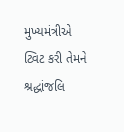મુખ્યમંત્રીએ ટ્વિટ કરી તેમને શ્રદ્ધાંજલિ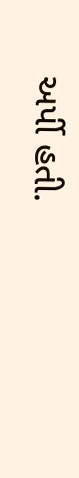અર્પી હતી.